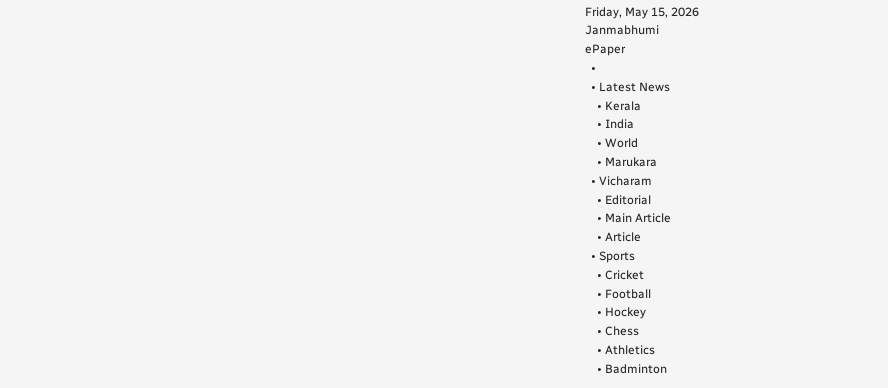Friday, May 15, 2026
Janmabhumi
ePaper
  •
  • Latest News
    • Kerala
    • India
    • World
    • Marukara
  • Vicharam
    • Editorial
    • Main Article
    • Article
  • Sports
    • Cricket
    • Football
    • Hockey
    • Chess
    • Athletics
    • Badminton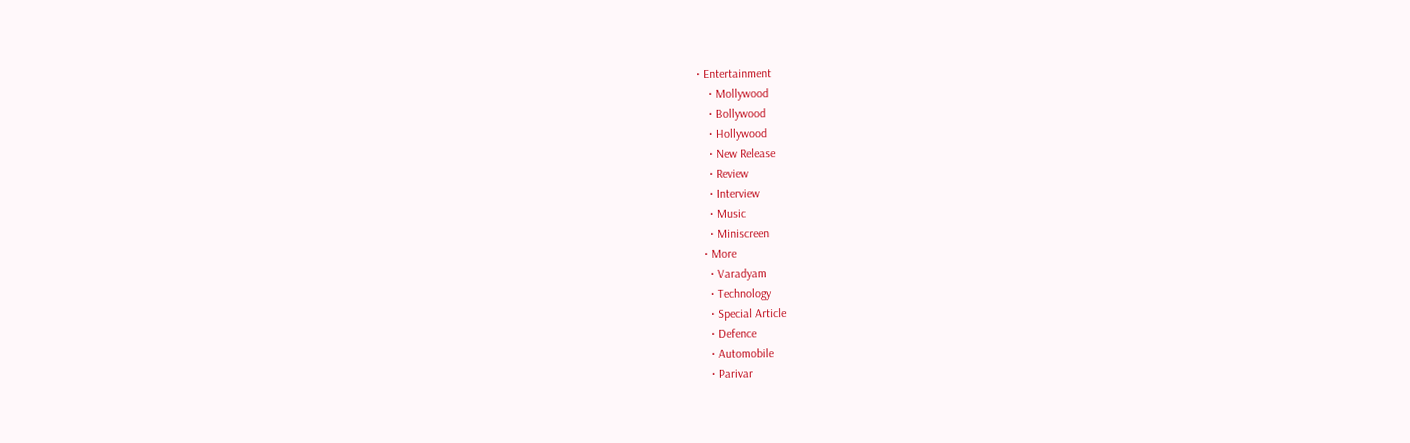• Entertainment
    • Mollywood
    • Bollywood
    • Hollywood
    • New Release
    • Review
    • Interview
    • Music
    • Miniscreen
  • More
    • Varadyam
    • Technology
    • Special Article
    • Defence
    • Automobile
    • Parivar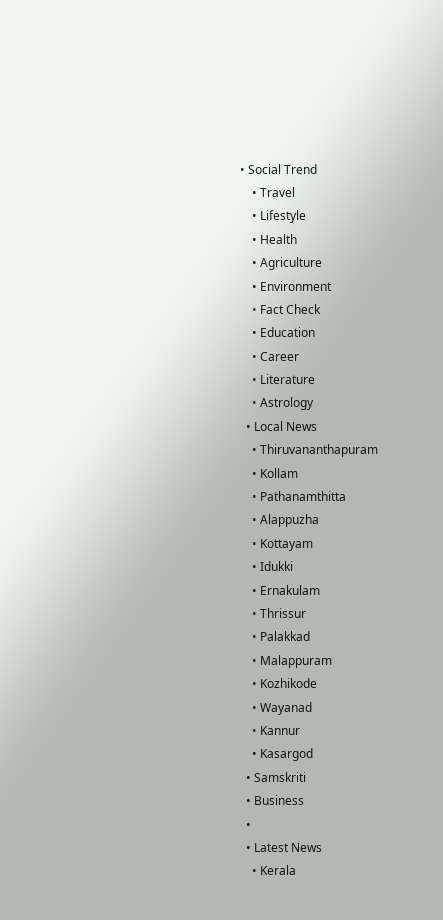• Social Trend
    • Travel
    • Lifestyle
    • Health
    • Agriculture
    • Environment
    • Fact Check
    • Education
    • Career
    • Literature
    • Astrology
  • Local News
    • Thiruvananthapuram
    • Kollam
    • Pathanamthitta
    • Alappuzha
    • Kottayam
    • Idukki
    • Ernakulam
    • Thrissur
    • Palakkad
    • Malappuram
    • Kozhikode
    • Wayanad
    • Kannur
    • Kasargod
  • Samskriti
  • Business
  •
  • Latest News
    • Kerala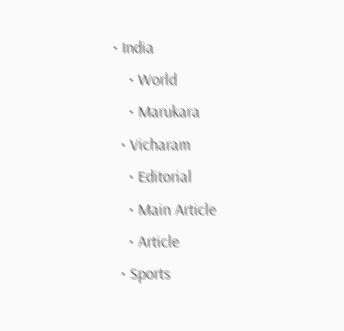• India
    • World
    • Marukara
  • Vicharam
    • Editorial
    • Main Article
    • Article
  • Sports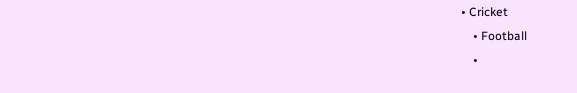• Cricket
    • Football
    •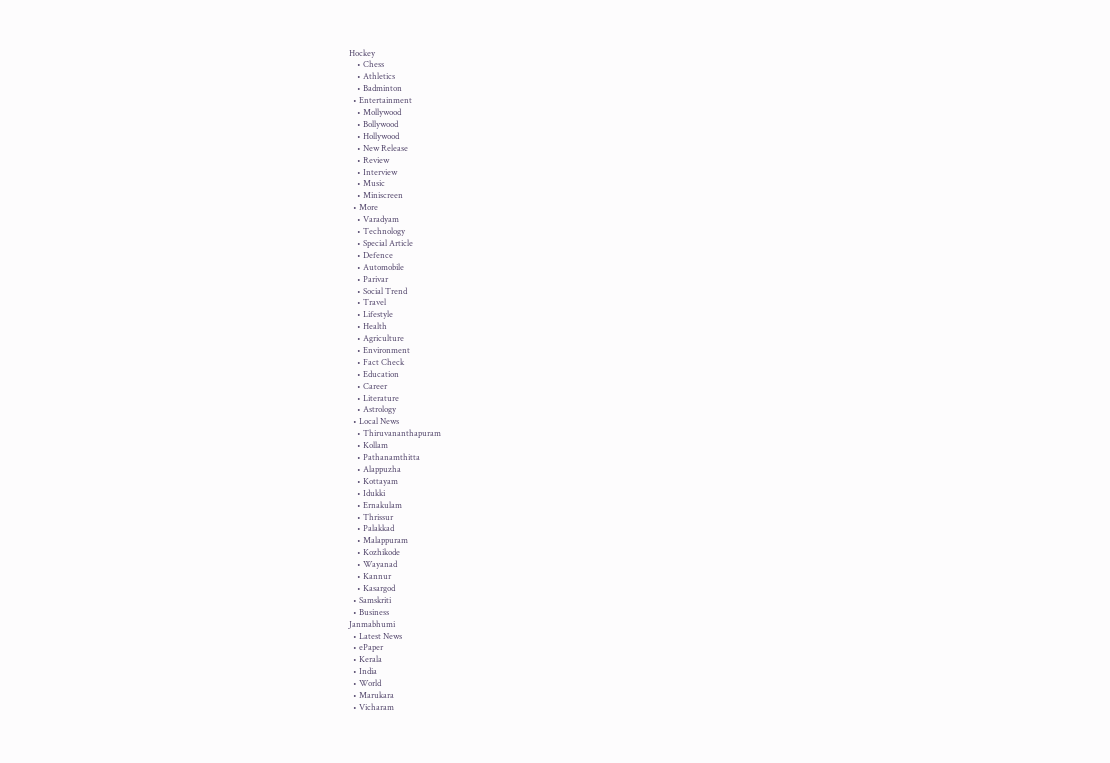Hockey
    • Chess
    • Athletics
    • Badminton
  • Entertainment
    • Mollywood
    • Bollywood
    • Hollywood
    • New Release
    • Review
    • Interview
    • Music
    • Miniscreen
  • More
    • Varadyam
    • Technology
    • Special Article
    • Defence
    • Automobile
    • Parivar
    • Social Trend
    • Travel
    • Lifestyle
    • Health
    • Agriculture
    • Environment
    • Fact Check
    • Education
    • Career
    • Literature
    • Astrology
  • Local News
    • Thiruvananthapuram
    • Kollam
    • Pathanamthitta
    • Alappuzha
    • Kottayam
    • Idukki
    • Ernakulam
    • Thrissur
    • Palakkad
    • Malappuram
    • Kozhikode
    • Wayanad
    • Kannur
    • Kasargod
  • Samskriti
  • Business
Janmabhumi
  • Latest News
  • ePaper
  • Kerala
  • India
  • World
  • Marukara
  • Vicharam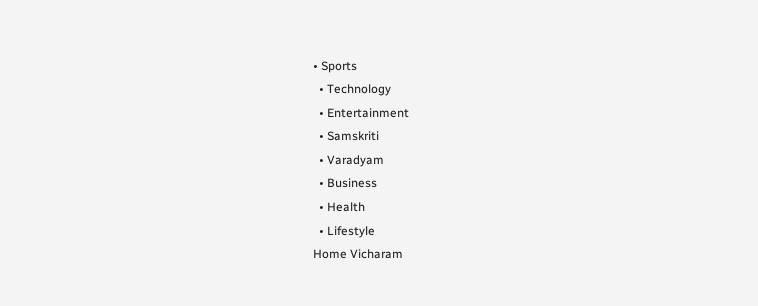• Sports
  • Technology
  • Entertainment
  • Samskriti
  • Varadyam
  • Business
  • Health
  • Lifestyle
Home Vicharam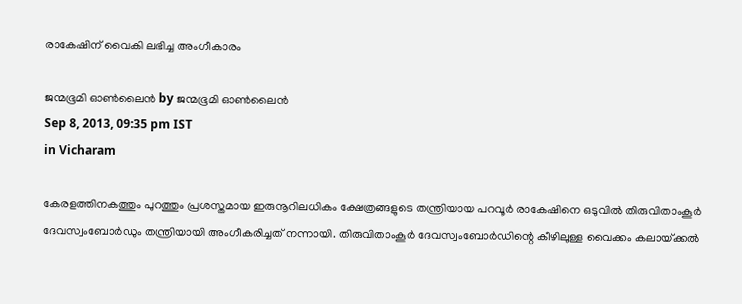രാകേഷിന്‌ വൈകി ലഭിച്ച അംഗീകാരം

ജന്മഭൂമി ഓണ്‍ലൈന്‍ by ജന്മഭൂമി ഓണ്‍ലൈന്‍
Sep 8, 2013, 09:35 pm IST
in Vicharam

കേരളത്തിനകത്തും പുറത്തും പ്രശസ്തമായ ഇരുനൂറിലധികം ക്ഷേത്രങ്ങളുടെ തന്ത്രിയായ പറവൂര്‍ രാകേഷിനെ ഒടുവില്‍ തിരുവിതാംകൂര്‍ ദേവസ്വംബോര്‍ഡും തന്ത്രിയായി അംഗീകരിച്ചത്‌ നന്നായി. തിരുവിതാംകൂര്‍ ദേവസ്വംബോര്‍ഡിന്റെ കീഴിലുള്ള വൈക്കം കലായ്‌ക്കല്‍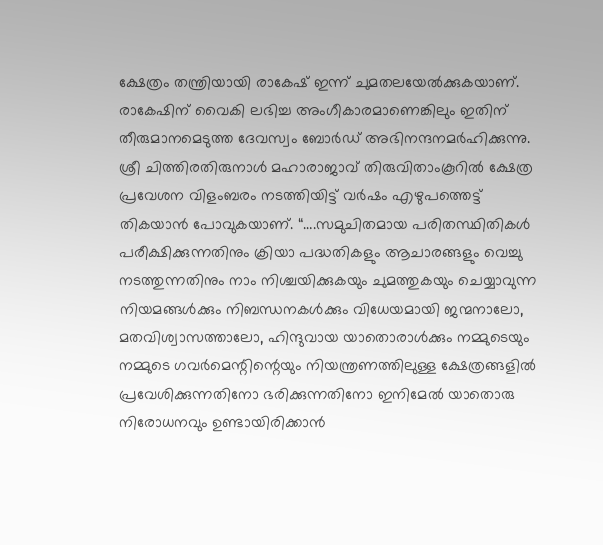ക്ഷേത്രം തന്ത്രിയായി രാകേഷ്‌ ഇന്ന്‌ ചുമതലയേല്‍ക്കുകയാണ്‌. രാകേഷിന്‌ വൈകി ലഭിച്ച അംഗീകാരമാണെങ്കിലും ഇതിന്‌ തീരുമാനമെടുത്ത ദേവസ്വം ബോര്‍ഡ്‌ അഭിനന്ദനമര്‍ഹിക്കുന്നു. ശ്രീ ചിത്തിരതിരുനാള്‍ മഹാരാജാവ്‌ തിരുവിതാംകൂറില്‍ ക്ഷേത്ര പ്രവേശന വിളംബരം നടത്തിയിട്ട്‌ വര്‍ഷം എഴുപത്തെട്ട്‌ തികയാന്‍ പോവുകയാണ്‌. “….സമുചിതമായ പരിതസ്ഥിതികള്‍ പരീക്ഷിക്കുന്നതിനും ക്രിയാ പദ്ധതികളും ആചാരങ്ങളും വെച്ചു നടത്തുന്നതിനും നാം നിശ്ചയിക്കുകയും ചുമത്തുകയും ചെയ്യാവുന്ന നിയമങ്ങള്‍ക്കും നിബന്ധനകള്‍ക്കും വിധേയമായി ജന്മനാലോ, മതവിശ്വാസത്താലോ, ഹിന്ദുവായ യാതൊരാള്‍ക്കും നമ്മുടെയും നമ്മുടെ ഗവര്‍മെന്റിന്റെയും നിയന്ത്രണത്തിലുള്ള ക്ഷേത്രങ്ങളില്‍ പ്രവേശിക്കുന്നതിനോ ഭരിക്കുന്നതിനോ ഇനിമേല്‍ യാതൊരു നിരോധനവും ഉണ്ടായിരിക്കാന്‍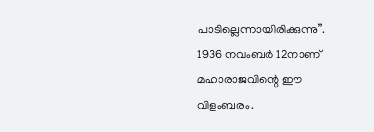പാടില്ലെന്നായിരിക്കുന്നു”. 1936 നവംബര്‍ 12നാണ്‌ മഹാരാജവിന്റെ ഈ വിളംബരം.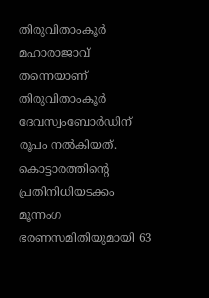തിരുവിതാംകൂര്‍ മഹാരാജാവ്‌ തന്നെയാണ്‌ തിരുവിതാംകൂര്‍ ദേവസ്വംബോര്‍ഡിന്‌ രൂപം നല്‍കിയത്‌. കൊട്ടാരത്തിന്റെ പ്രതിനിധിയടക്കം മൂന്നംഗ ഭരണസമിതിയുമായി 63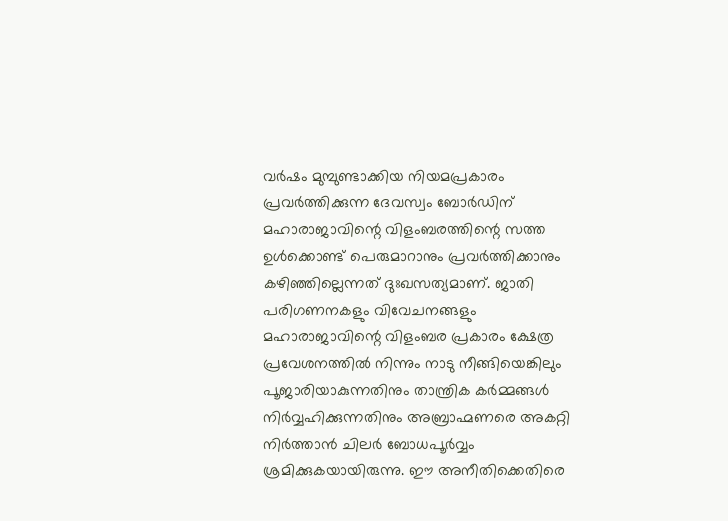വര്‍ഷം മുമ്പുണ്ടാക്കിയ നിയമപ്രകാരം പ്രവര്‍ത്തിക്കുന്ന ദേവസ്വം ബോര്‍ഡിന്‌ മഹാരാജാവിന്റെ വിളംബരത്തിന്റെ സത്ത ഉള്‍ക്കൊണ്ട്‌ പെരുമാറാനും പ്രവര്‍ത്തിക്കാനും കഴിഞ്ഞില്ലെന്നത്‌ ദുഃഖസത്യമാണ്‌. ജാതി പരിഗണനകളും വിവേചനങ്ങളും മഹാരാജാവിന്റെ വിളംബര പ്രകാരം ക്ഷേത്ര പ്രവേശനത്തില്‍ നിന്നും നാടു നീങ്ങിയെങ്കിലും പൂജാരിയാകുന്നതിനും താന്ത്രിക കര്‍മ്മങ്ങള്‍ നിര്‍വ്വഹിക്കുന്നതിനും അബ്രാഹ്മണരെ അകറ്റി നിര്‍ത്താന്‍ ചിലര്‍ ബോധപൂര്‍വ്വം ശ്രമിക്കുകയായിരുന്നു. ഈ അനീതിക്കെതിരെ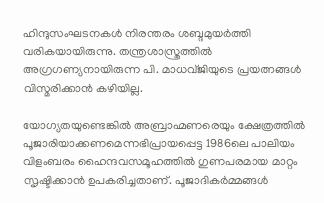ഹിന്ദുസംഘടനകള്‍ നിരന്തരം ശബ്ദമുയര്‍ത്തി വരികയായിരുന്നു. തന്ത്രശാസ്ത്രത്തില്‍ അഗ്രഗണ്യനായിരുന്ന പി. മാധവ്ജിയുടെ പ്രയത്നങ്ങള്‍ വിസ്മരിക്കാന്‍ കഴിയില്ല.

യോഗ്യതയുണ്ടെങ്കില്‍ അബ്രാഹ്മണരെയും ക്ഷേത്രത്തില്‍ പൂജാരിയാക്കണമെന്നഭിപ്രായപ്പെട്ട 1986ലെ പാലിയം വിളംബരം ഹൈന്ദവസമൂഹത്തില്‍ ഗുണപരമായ മാറ്റം സൃഷ്ടിക്കാന്‍ ഉപകരിച്ചതാണ്‌. പൂജാദികര്‍മ്മങ്ങള്‍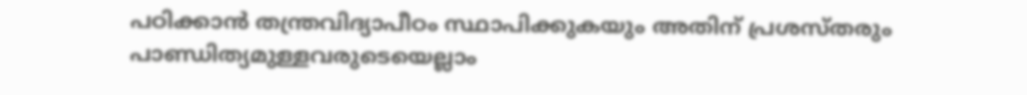പഠിക്കാന്‍ തന്ത്രവിദ്യാപീഠം സ്ഥാപിക്കുകയും അതിന്‌ പ്രശസ്തരും പാണ്ഡിത്യമുള്ളവരുടെയെല്ലാം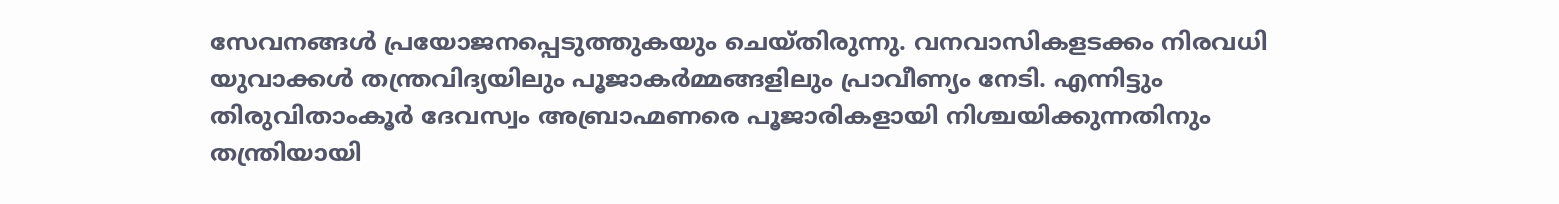സേവനങ്ങള്‍ പ്രയോജനപ്പെടുത്തുകയും ചെയ്തിരുന്നു. വനവാസികളടക്കം നിരവധി യുവാക്കള്‍ തന്ത്രവിദ്യയിലും പൂജാകര്‍മ്മങ്ങളിലും പ്രാവീണ്യം നേടി. എന്നിട്ടും തിരുവിതാംകൂര്‍ ദേവസ്വം അബ്രാഹ്മണരെ പൂജാരികളായി നിശ്ചയിക്കുന്നതിനും തന്ത്രിയായി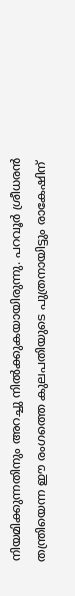നിയമിക്കുന്നതിനും അറച്ചു നില്‍ക്കുകയായിരുന്നു. പറവൂര്‍ ശ്രീധരന്‍ തന്ത്രിയെന്ന ഈ രംഗത്തെ കുലപതിയുടെ പുത്രനായിട്ടും രാകേഷിന്‌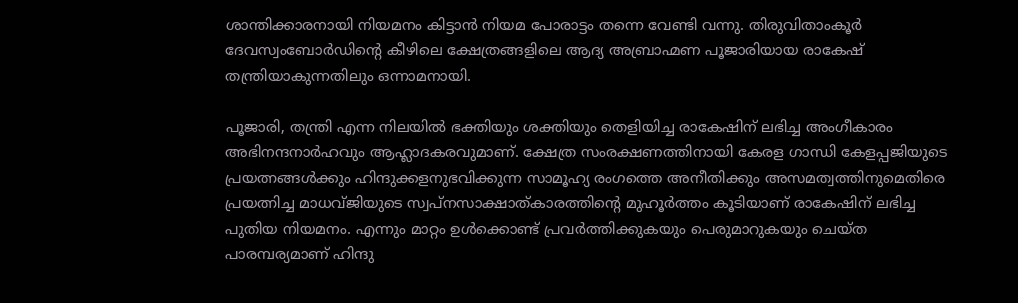ശാന്തിക്കാരനായി നിയമനം കിട്ടാന്‍ നിയമ പോരാട്ടം തന്നെ വേണ്ടി വന്നു. തിരുവിതാംകൂര്‍ ദേവസ്വംബോര്‍ഡിന്റെ കീഴിലെ ക്ഷേത്രങ്ങളിലെ ആദ്യ അബ്രാഹ്മണ പൂജാരിയായ രാകേഷ്‌ തന്ത്രിയാകുന്നതിലും ഒന്നാമനായി.

പൂജാരി, തന്ത്രി എന്ന നിലയില്‍ ഭക്തിയും ശക്തിയും തെളിയിച്ച രാകേഷിന്‌ ലഭിച്ച അംഗീകാരം അഭിനന്ദനാര്‍ഹവും ആഹ്ലാദകരവുമാണ്‌. ക്ഷേത്ര സംരക്ഷണത്തിനായി കേരള ഗാന്ധി കേളപ്പജിയുടെ പ്രയത്നങ്ങള്‍ക്കും ഹിന്ദുക്കളനുഭവിക്കുന്ന സാമൂഹ്യ രംഗത്തെ അനീതിക്കും അസമത്വത്തിനുമെതിരെ പ്രയത്നിച്ച മാധവ്ജിയുടെ സ്വപ്നസാക്ഷാത്കാരത്തിന്റെ മുഹൂര്‍ത്തം കൂടിയാണ്‌ രാകേഷിന്‌ ലഭിച്ച പുതിയ നിയമനം. എന്നും മാറ്റം ഉള്‍ക്കൊണ്ട്‌ പ്രവര്‍ത്തിക്കുകയും പെരുമാറുകയും ചെയ്ത പാരമ്പര്യമാണ്‌ ഹിന്ദു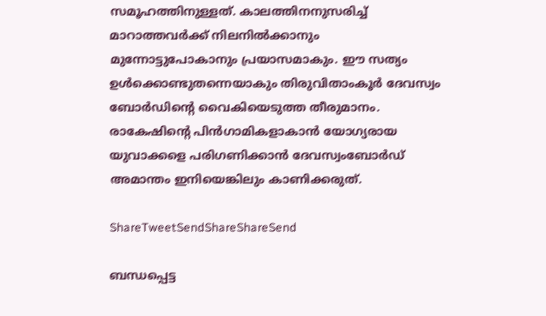സമൂഹത്തിനുള്ളത്‌. കാലത്തിനനുസരിച്ച്‌ മാറാത്തവര്‍ക്ക്‌ നിലനില്‍ക്കാനും മുന്നോട്ടുപോകാനും പ്രയാസമാകും. ഈ സത്യം ഉള്‍ക്കൊണ്ടുതന്നെയാകും തിരുവിതാംകൂര്‍ ദേവസ്വം ബോര്‍ഡിന്റെ വൈകിയെടുത്ത തീരുമാനം. രാകേഷിന്റെ പിന്‍ഗാമികളാകാന്‍ യോഗ്യരായ യുവാക്കളെ പരിഗണിക്കാന്‍ ദേവസ്വംബോര്‍ഡ്‌ അമാന്തം ഇനിയെങ്കിലും കാണിക്കരുത്‌.

ShareTweetSendShareShareSend

ബന്ധപ്പെട്ട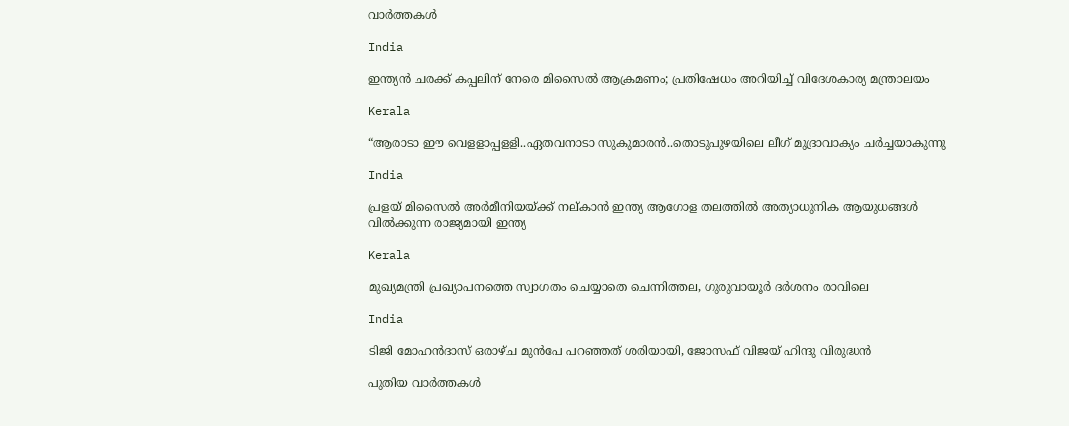വാര്‍ത്തകള്‍

India

ഇന്ത്യൻ ചരക്ക് കപ്പലിന് നേരെ മിസൈൽ ആക്രമണം; പ്രതിഷേധം അറിയിച്ച് വിദേശകാര്യ മന്ത്രാലയം

Kerala

“ആരാടാ ഈ വെളളാപ്പളളി..ഏതവനാടാ സുകുമാരൻ..തൊടുപുഴയിലെ ലീഗ് മുദ്രാവാക്യം ചര്‍ച്ചയാകുന്നു

India

പ്രളയ് മിസൈല്‍ അര്‍മീനിയയ്‌ക്ക് നല‍്കാന്‍ ഇന്ത്യ ആഗോള തലത്തില്‍ അത്യാധുനിക ആയുധങ്ങള്‍ വില്‍ക്കുന്ന രാജ്യമായി ഇന്ത്യ

Kerala

മുഖ്യമന്ത്രി പ്രഖ്യാപനത്തെ സ്വാഗതം ചെയ്യാതെ ചെന്നിത്തല, ഗുരുവായൂര്‍ ദര്‍ശനം രാവിലെ

India

ടിജി മോഹന്‍ദാസ് ഒരാഴ്ച മുന്‍പേ പറഞ്ഞത് ശരിയായി, ജോസഫ് വിജയ് ഹിന്ദു വിരുദ്ധന്‍

പുതിയ വാര്‍ത്തകള്‍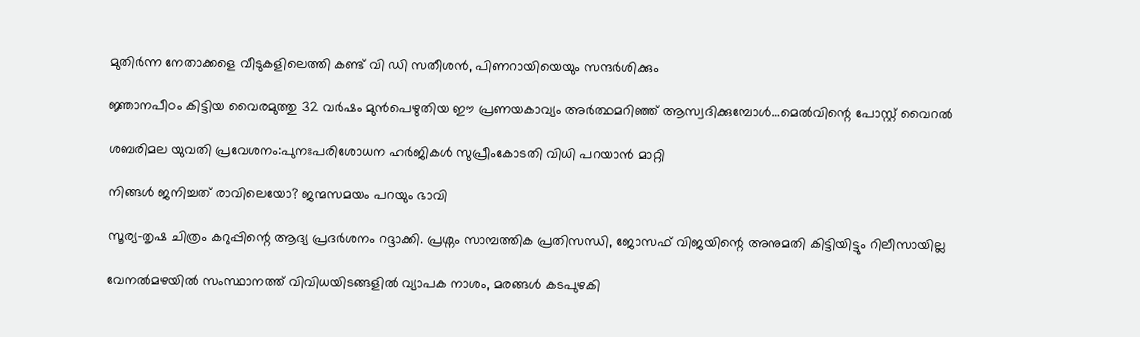മുതിര്‍ന്ന നേതാക്കളെ വീടുകളിലെത്തി കണ്ട് വി ഡി സതീശന്‍, പിണറായിയെയും സന്ദര്‍ശിക്കും

ജ്ഞാനപീഠം കിട്ടിയ വൈരമുത്തു 32 വര്‍ഷം മുന്‍പെഴുതിയ ഈ പ്രണയകാവ്യം അര്‍ത്ഥമറിഞ്ഞ് ആസ്വദിക്കുമ്പോള്‍…മെല്‍വിന്റെ പോസ്റ്റ് വൈറല്‍

ശബരിമല യുവതി പ്രവേശനം:പുനഃപരിശോധന ഹര്‍ജികള്‍ സുപ്രീംകോടതി വിധി പറയാന്‍ മാറ്റി

നിങ്ങൾ ജനിച്ചത് രാവിലെയോ? ജന്മസമയം പറയും ഭാവി

സൂര്യ-തൃഷ ചിത്രം കറുപ്പിന്റെ ആദ്യ പ്രദർശനം റദ്ദാക്കി. പ്രശ്നം സാമ്പത്തിക പ്രതിസന്ധി, ജോസഫ് വിജയിന്റെ അനുമതി കിട്ടിയിട്ടും റിലീസായില്ല

വേനല്‍മഴയില്‍ സംസ്ഥാനത്ത് വിവിധയിടങ്ങളില്‍ വ്യാപക നാശം, മരങ്ങള്‍ കടപുഴകി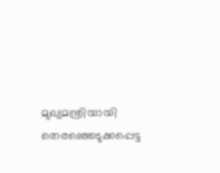മുഖ്യമന്ത്രിയായി തെരഞ്ഞെടുക്കപ്പെട്ട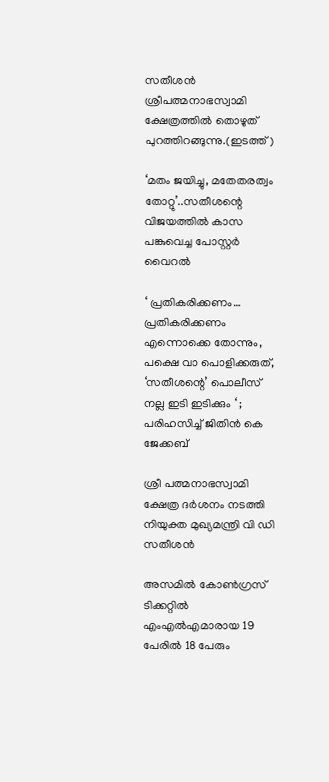സതീശന്‍ ശ്രീപത്മനാഭസ്വാമി ക്ഷേത്രത്തില്‍ തൊഴുത് പുറത്തിറങ്ങുന്നു.(ഇടത്ത്)

‘മതം ജയിച്ചു, മതേതരത്വം തോറ്റു’..സതീശന്റെ വിജയത്തില്‍ കാസ പങ്കുവെച്ച പോസ്റ്റര്‍ വൈറല്‍

‘ പ്രതികരിക്കണം… പ്രതികരിക്കണം എന്നൊക്കെ തോന്നും, പക്ഷെ വാ പൊളിക്കരുത്, ‘സതീശന്റെ’ പൊലീസ് നല്ല ഇടി ഇടിക്കും ‘ ; പരിഹസിച്ച് ജിതിൻ കെ ജേക്കബ്

ശ്രീ പത്മനാഭസ്വാമി ക്ഷേത്ര ദര്‍ശനം നടത്തി നിയുക്ത മുഖ്യമന്ത്രി വി ഡി സതീശന്‍

അസമില്‍ കോണ്‍ഗ്രസ് ടിക്കറ്റില്‍ എംഎല്‍എമാരായ 19 പേരില്‍ 18 പേരും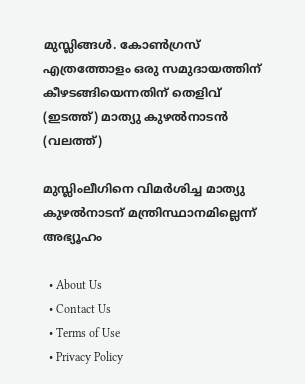മുസ്ലിങ്ങള്‍. കോണ്‍ഗ്രസ് എത്രത്തോളം ഒരു സമുദായത്തിന് കീഴടങ്ങിയെന്നതിന് തെളിവ് (ഇടത്ത്) മാത്യു കുഴല്‍നാടന്‍ (വലത്ത്)

മുസ്ലിംലീഗിനെ വിമര്‍ശിച്ച മാത്യു കുഴല്‍നാടന് മന്ത്രിസ്ഥാനമില്ലെന്ന് അഭ്യൂഹം

  • About Us
  • Contact Us
  • Terms of Use
  • Privacy Policy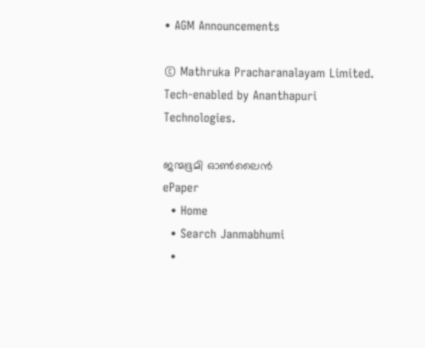• AGM Announcements

© Mathruka Pracharanalayam Limited.
Tech-enabled by Ananthapuri Technologies.

ജന്മഭൂമി ഓണ്‍ലൈന്‍
ePaper
  • Home
  • Search Janmabhumi
  •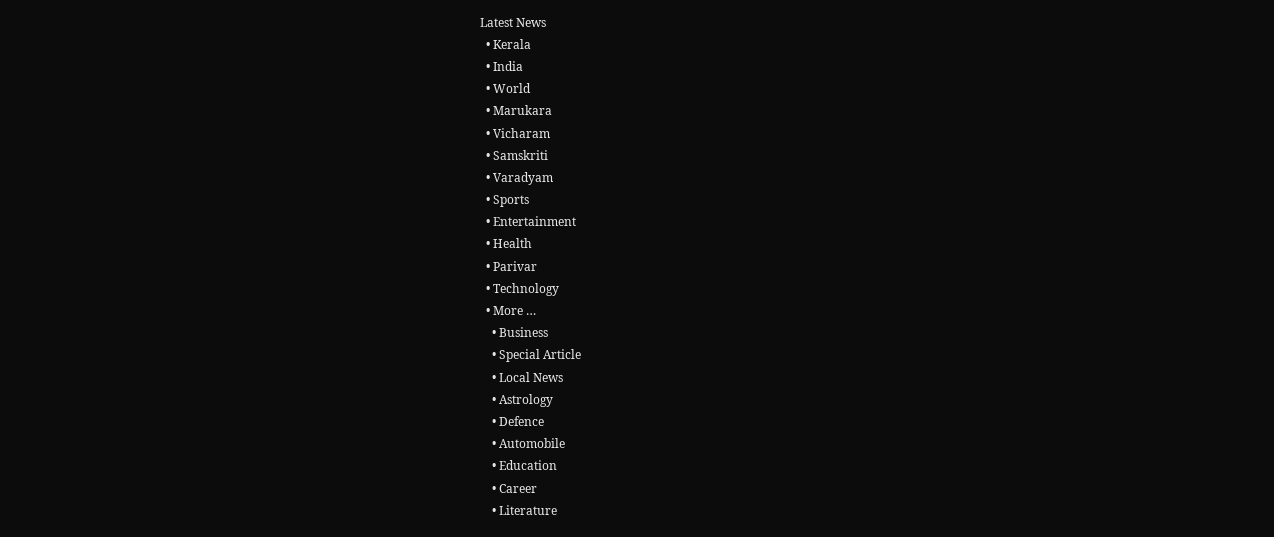Latest News
  • Kerala
  • India
  • World
  • Marukara
  • Vicharam
  • Samskriti
  • Varadyam
  • Sports
  • Entertainment
  • Health
  • Parivar
  • Technology
  • More …
    • Business
    • Special Article
    • Local News
    • Astrology
    • Defence
    • Automobile
    • Education
    • Career
    • Literature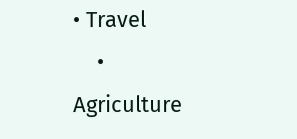• Travel
    • Agriculture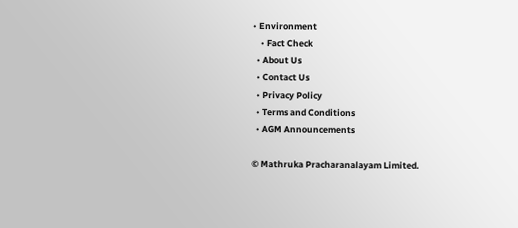• Environment
    • Fact Check
  • About Us
  • Contact Us
  • Privacy Policy
  • Terms and Conditions
  • AGM Announcements

© Mathruka Pracharanalayam Limited.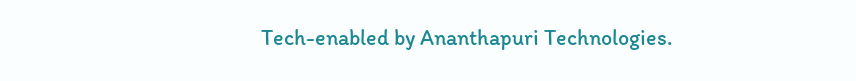Tech-enabled by Ananthapuri Technologies.